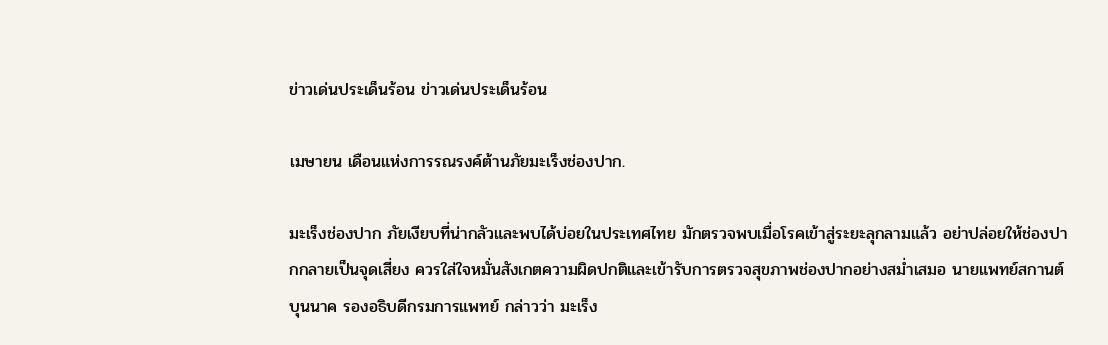ข่าวเด่นประเด็นร้อน ข่าวเด่นประเด็นร้อน

เมษายน เดือนแห่งการรณรงค์ต้านภัยมะเร็งช่องปาก.

มะเร็งช่องปาก ภัยเงียบที่น่ากลัวและพบได้บ่อยในประเทศไทย มักตรวจพบเมื่อโรคเข้าสู่ระยะลุกลามแล้ว อย่าปล่อยให้ช่องปากกลายเป็นจุดเสี่ยง ควรใส่ใจหมั่นสังเกตความผิดปกติและเข้ารับการตรวจสุขภาพช่องปากอย่างสม่ำเสมอ นายแพทย์สกานต์ บุนนาค รองอธิบดีกรมการแพทย์ กล่าวว่า มะเร็ง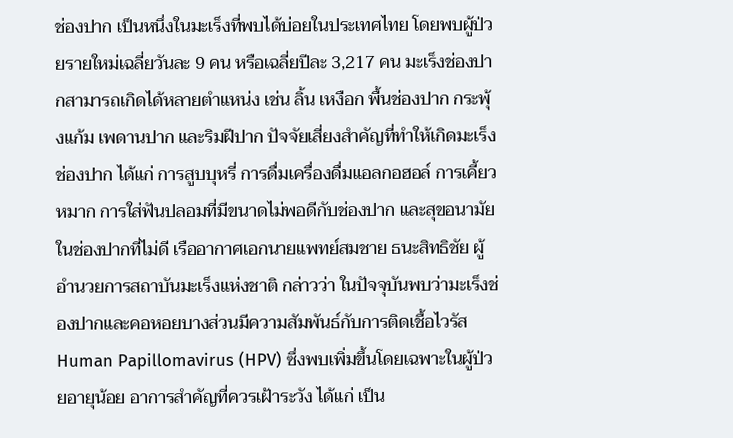ช่องปาก เป็นหนึ่งในมะเร็งที่พบได้บ่อยในประเทศไทย โดยพบผู้ป่วยรายใหม่เฉลี่ยวันละ 9 คน หรือเฉลี่ยปีละ 3,217 คน มะเร็งช่องปากสามารถเกิดได้หลายตำแหน่ง เช่น ลิ้น เหงือก พื้นช่องปาก กระพุ้งแก้ม เพดานปาก และริมฝีปาก ปัจจัยเสี่ยงสำคัญที่ทำให้เกิดมะเร็งช่องปาก ได้แก่ การสูบบุหรี่ การดื่มเครื่องดื่มแอลกอฮอล์ การเคี้ยวหมาก การใส่ฟันปลอมที่มีขนาดไม่พอดีกับช่องปาก และสุขอนามัยในช่องปากที่ไม่ดี เรืออากาศเอกนายแพทย์สมชาย ธนะสิทธิชัย ผู้อำนวยการสถาบันมะเร็งแห่งชาติ กล่าวว่า ในปัจจุบันพบว่ามะเร็งช่องปากและคอหอยบางส่วนมีความสัมพันธ์กับการติดเชื้อไวรัส Human Papillomavirus (HPV) ซึ่งพบเพิ่มขึ้นโดยเฉพาะในผู้ป่วยอายุน้อย อาการสำคัญที่ควรเฝ้าระวัง ได้แก่ เป็น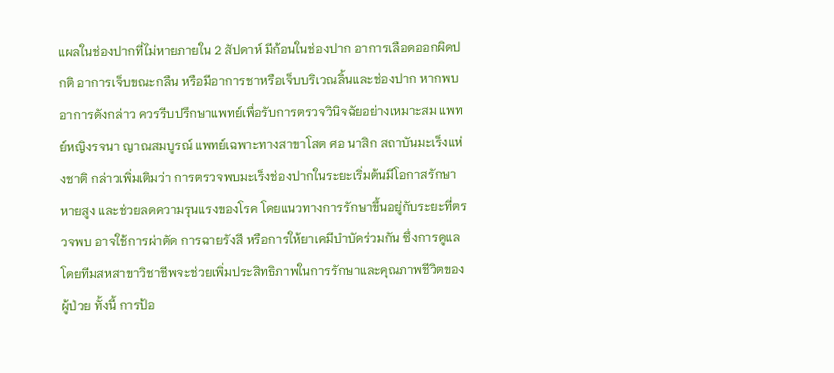แผลในช่องปากที่ไม่หายภายใน 2 สัปดาห์ มีก้อนในช่องปาก อาการเลือดออกผิดปกติ อาการเจ็บขณะกลืน หรือมีอาการชาหรือเจ็บบริเวณลิ้นและช่องปาก หากพบอาการดังกล่าว ควรรีบปรึกษาแพทย์เพื่อรับการตรวจวินิจฉัยอย่างเหมาะสม แพทย์หญิงรจนา ญาณสมบูรณ์ แพทย์เฉพาะทางสาขาโสต ศอ นาสิก สถาบันมะเร็งแห่งชาติ กล่าวเพิ่มเติมว่า การตรวจพบมะเร็งช่องปากในระยะเริ่มต้นมีโอกาสรักษาหายสูง และช่วยลดความรุนแรงของโรค โดยแนวทางการรักษาขึ้นอยู่กับระยะที่ตรวจพบ อาจใช้การผ่าตัด การฉายรังสี หรือการให้ยาเคมีบำบัดร่วมกัน ซึ่งการดูแลโดยทีมสหสาขาวิชาชีพจะช่วยเพิ่มประสิทธิภาพในการรักษาและคุณภาพชีวิตของผู้ป่วย ทั้งนี้ การป้อ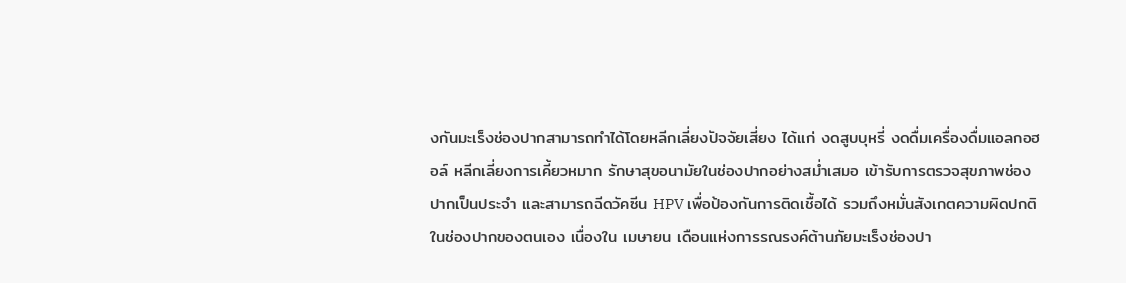งกันมะเร็งช่องปากสามารถทำได้โดยหลีกเลี่ยงปัจจัยเสี่ยง ได้แก่ งดสูบบุหรี่ งดดื่มเครื่องดื่มแอลกอฮอล์ หลีกเลี่ยงการเคี้ยวหมาก รักษาสุขอนามัยในช่องปากอย่างสม่ำเสมอ เข้ารับการตรวจสุขภาพช่องปากเป็นประจำ และสามารถฉีดวัคซีน HPV เพื่อป้องกันการติดเชื้อได้ รวมถึงหมั่นสังเกตความผิดปกติในช่องปากของตนเอง เนื่องใน เมษายน เดือนแห่งการรณรงค์ต้านภัยมะเร็งช่องปา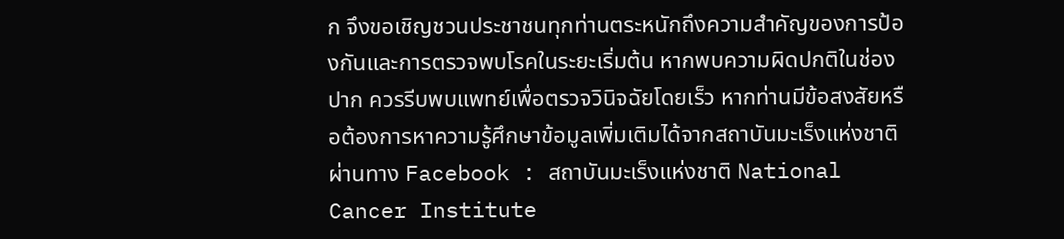ก จึงขอเชิญชวนประชาชนทุกท่านตระหนักถึงความสำคัญของการป้องกันและการตรวจพบโรคในระยะเริ่มต้น หากพบความผิดปกติในช่องปาก ควรรีบพบแพทย์เพื่อตรวจวินิจฉัยโดยเร็ว หากท่านมีข้อสงสัยหรือต้องการหาความรู้ศึกษาข้อมูลเพิ่มเติมได้จากสถาบันมะเร็งแห่งชาติ ผ่านทาง Facebook : สถาบันมะเร็งแห่งชาติ National Cancer Institute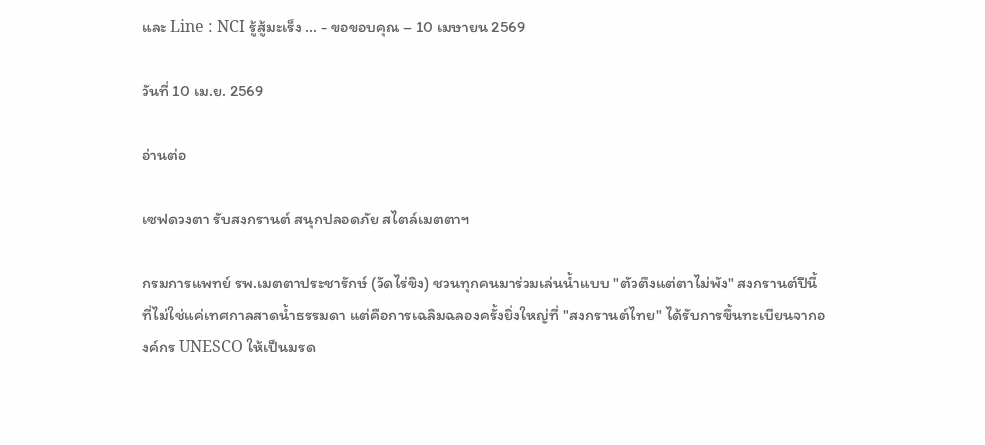และ Line : NCI รู้สู้มะเร็ง ... - ขอขอบคุณ – 10 เมษายน 2569

วันที่ 10 เม.ย. 2569

อ่านต่อ

เซฟดวงตา รับสงกรานต์ สนุกปลอดภัย สไตล์เมตตาฯ

กรมการแพทย์ รพ.เมตตาประชารักษ์ (วัดไร่ขิง) ชวนทุกคนมาร่วมเล่นน้ำแบบ "ตัวตึงแต่ตาไม่พัง" สงกรานต์ปีนี้ที่ไม่ใช่แค่เทศกาลสาดน้ำธรรมดา แต่คือการเฉลิมฉลองครั้งยิ่งใหญ่ที่ "สงกรานต์ไทย" ได้รับการขึ้นทะเบียนจากองค์กร UNESCO ให้เป็นมรด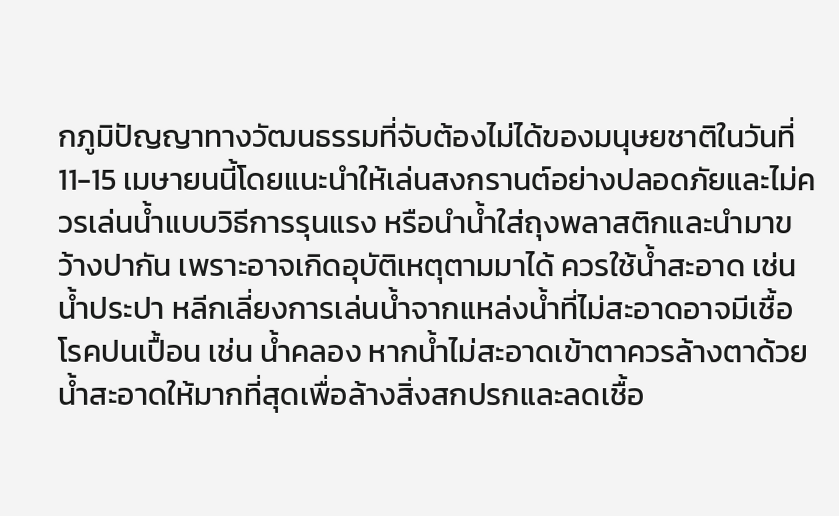กภูมิปัญญาทางวัฒนธรรมที่จับต้องไม่ได้ของมนุษยชาติในวันที่ 11-15 เมษายนนี้โดยแนะนำให้เล่นสงกรานต์อย่างปลอดภัยและไม่ควรเล่นน้ำแบบวิธีการรุนแรง หรือนำน้ำใส่ถุงพลาสติกและนำมาขว้างปากัน เพราะอาจเกิดอุบัติเหตุตามมาได้ ควรใช้น้ำสะอาด เช่น น้ำประปา หลีกเลี่ยงการเล่นน้ำจากแหล่งน้ำที่ไม่สะอาดอาจมีเชื้อโรคปนเปื้อน เช่น น้ำคลอง หากน้ำไม่สะอาดเข้าตาควรล้างตาด้วยน้ำสะอาดให้มากที่สุดเพื่อล้างสิ่งสกปรกและลดเชื้อ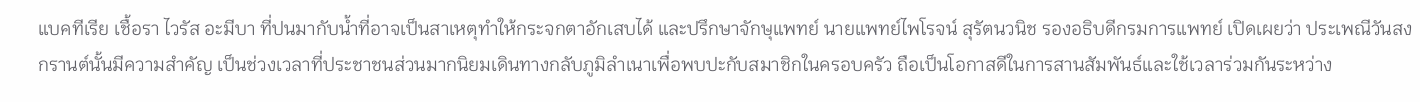แบคทีเรีย เชื้อรา ไวรัส อะมีบา ที่ปนมากับน้ำที่อาจเป็นสาเหตุทำให้กระจกตาอักเสบได้ และปรึกษาจักษุแพทย์ นายแพทย์ไพโรจน์ สุรัตนวนิช รองอธิบดีกรมการแพทย์ เปิดเผยว่า ประเพณีวันสงกรานต์นั้นมีความสำคัญ เป็นช่วงเวลาที่ประชาชนส่วนมากนิยมเดินทางกลับภูมิลำเนาเพื่อพบปะกับสมาชิกในครอบครัว ถือเป็นโอกาสดีในการสานสัมพันธ์และใช้เวลาร่วมกันระหว่าง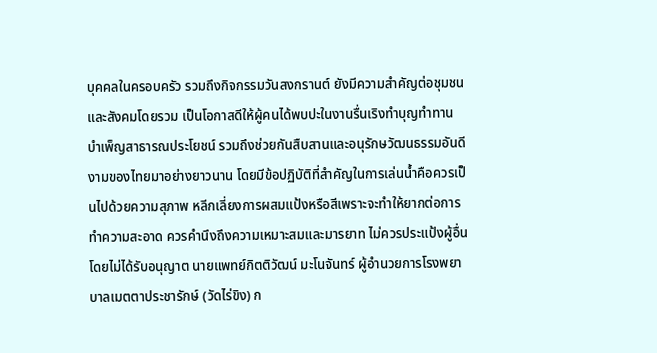บุคคลในครอบครัว รวมถึงกิจกรรมวันสงกรานต์ ยังมีความสำคัญต่อชุมชนและสังคมโดยรวม เป็นโอกาสดีให้ผู้คนได้พบปะในงานรื่นเริงทำบุญทำทาน บำเพ็ญสาธารณประโยชน์ รวมถึงช่วยกันสืบสานและอนุรักษวัฒนธรรมอันดีงามของไทยมาอย่างยาวนาน โดยมีข้อปฏิบัติที่สำคัญในการเล่นน้ำคือควรเป็นไปด้วยความสุภาพ หลีกเลี่ยงการผสมแป้งหรือสีเพราะจะทำให้ยากต่อการทำความสะอาด ควรคำนึงถึงความเหมาะสมและมารยาท ไม่ควรประแป้งผู้อื่นโดยไม่ได้รับอนุญาต นายแพทย์กิตติวัฒน์ มะโนจันทร์ ผู้อำนวยการโรงพยาบาลเมตตาประชารักษ์ (วัดไร่ขิง) ก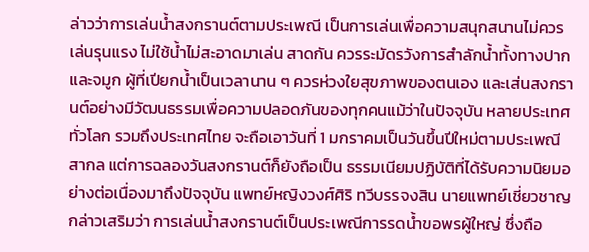ล่าวว่าการเล่นน้ำสงกรานต์ตามประเพณี เป็นการเล่นเพื่อความสนุกสนานไม่ควรเล่นรุนแรง ไม่ใช้น้ำไม่สะอาดมาเล่น สาดกัน ควรระมัดรวังการสำลักน้ำทั้งทางปากและจมูก ผู้ที่เปียกน้ำเป็นเวลานาน ๆ ควรห่วงใยสุขภาพของตนเอง และเส่นสงกรานต์อย่างมีวัฒนธรรมเพื่อความปลอดภันของทุกคนแม้ว่าในปัจจุบัน หลายประเทศทั่วโลก รวมถึงประเทศไทย จะถือเอาวันที่ 1 มกราคมเป็นวันขึ้นปีใหม่ตามประเพณีสากล แต่การฉลองวันสงกรานต์ก็ยังถือเป็น ธรรมเนียมปฏิบัติที่ได้รับความนิยมอย่างต่อเนื่องมาถึงปัจจุบัน แพทย์หญิงวงศ์ศิริ ทวีบรรจงสิน นายแพทย์เชี่ยวชาญ กล่าวเสริมว่า การเล่นน้ำสงกรานต์เป็นประเพณีการรดน้ำขอพรผู้ใหญ่ ซึ่งถือ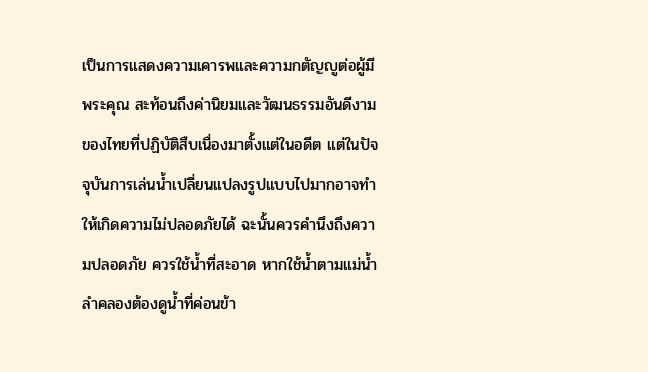เป็นการแสดงความเคารพและความกตัญญูต่อผู้มีพระคุณ สะท้อนถึงค่านิยมและวัฒนธรรมอันดีงามของไทยที่ปฏิบัติสืบเนื่องมาตั้งแต่ในอดีต แต่ในปัจจุบันการเล่นน้ำเปลี่ยนแปลงรูปแบบไปมากอาจทำให้เกิดความไม่ปลอดภัยได้ ฉะนั้นควรคำนึงถึงความปลอดภัย ควรใช้น้ำที่สะอาด หากใช้น้ำตามแม่น้ำ ลำคลองต้องดูน้ำที่ค่อนข้า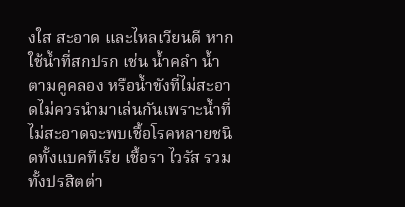งใส สะอาด และไหลเวียนดี หากใช้น้ำที่สกปรก เช่น น้ำคลำ น้ำตามคูคลอง หรือน้ำขังที่ไม่สะอาดไม่ควรนำมาเล่นกันเพราะน้ำที่ไม่สะอาดจะพบเชื้อโรคหลายชนิดทั้งแบคทีเรีย เชื้อรา ไวรัส รวมทั้งปรสิตต่า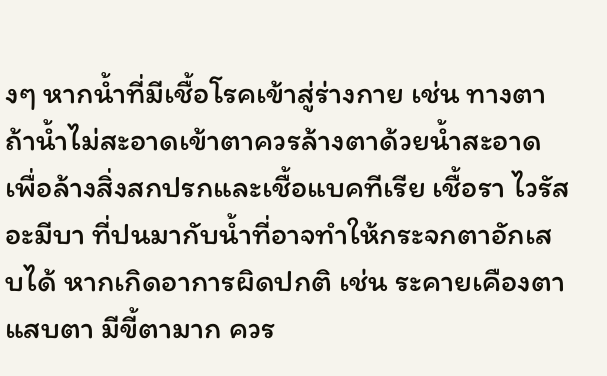งๆ หากน้ำที่มีเชื้อโรคเข้าสู่ร่างกาย เช่น ทางตา ถ้าน้ำไม่สะอาดเข้าตาควรล้างตาด้วยน้ำสะอาด เพื่อล้างสิ่งสกปรกและเชื้อแบคทีเรีย เชื้อรา ไวรัส อะมีบา ที่ปนมากับน้ำที่อาจทำให้กระจกตาอักเสบได้ หากเกิดอาการผิดปกติ เช่น ระคายเคืองตา แสบตา มีขี้ตามาก ควร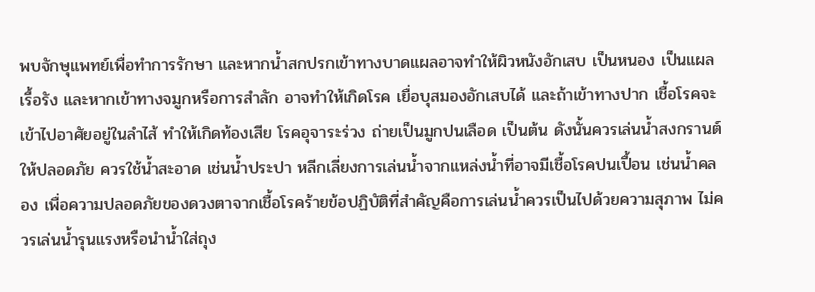พบจักษุแพทย์เพื่อทำการรักษา และหากน้ำสกปรกเข้าทางบาดแผลอาจทำให้ผิวหนังอักเสบ เป็นหนอง เป็นแผลเรื้อรัง และหากเข้าทางจมูกหรือการสำลัก อาจทำให้เกิดโรค เยื่อบุสมองอักเสบได้ และถ้าเข้าทางปาก เชื้อโรคจะเข้าไปอาศัยอยู่ในลำไส้ ทำให้เกิดท้องเสีย โรคอุจาระร่วง ถ่ายเป็นมูกปนเลือด เป็นต้น ดังนั้นควรเล่นน้ำสงกรานต์ให้ปลอดภัย ควรใช้น้ำสะอาด เช่นน้ำประปา หลีกเลี่ยงการเล่นน้ำจากแหล่งน้ำที่อาจมีเชื้อโรคปนเปื้อน เช่นน้ำคลอง เพื่อความปลอดภัยของดวงตาจากเชื้อโรคร้ายข้อปฏิบัติที่สำคัญคือการเล่นน้ำควรเป็นไปด้วยความสุภาพ ไม่ควรเล่นน้ำรุนแรงหรือนำน้ำใส่ถุง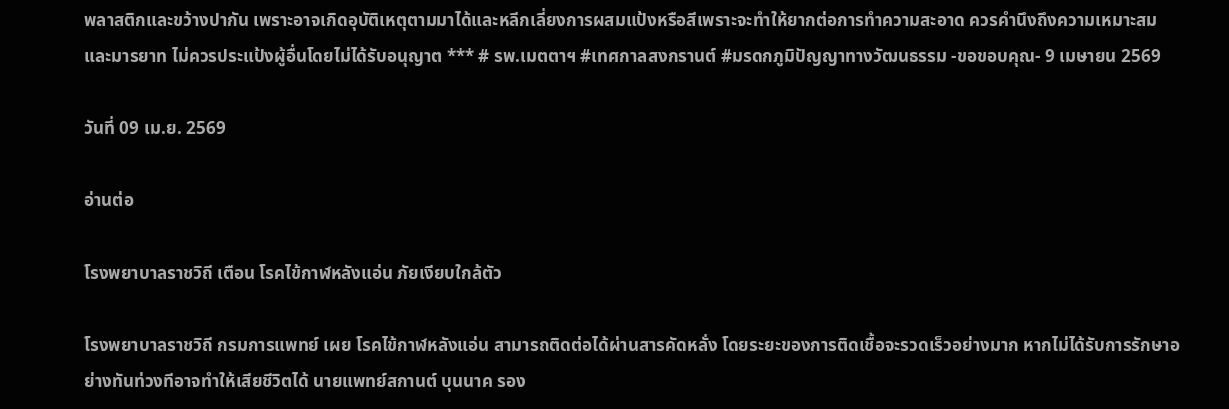พลาสติกและขว้างปากัน เพราะอาจเกิดอุบัติเหตุตามมาได้และหลีกเลี่ยงการผสมแป้งหรือสีเพราะจะทำให้ยากต่อการทำความสะอาด ควรคำนึงถึงความเหมาะสมและมารยาท ไม่ควรประแป้งผู้อื่นโดยไม่ได้รับอนุญาต *** # รพ.เมตตาฯ #เทศกาลสงกรานต์ #มรดกภูมิปัญญาทางวัฒนธรรม -ขอขอบคุณ- 9 เมษายน 2569

วันที่ 09 เม.ย. 2569

อ่านต่อ

โรงพยาบาลราชวิถี เตือน โรคไข้กาฬหลังแอ่น ภัยเงียบใกล้ตัว

โรงพยาบาลราชวิถี กรมการแพทย์ เผย โรคไข้กาฬหลังแอ่น สามารถติดต่อได้ผ่านสารคัดหลั่ง โดยระยะของการติดเชื้อจะรวดเร็วอย่างมาก หากไม่ได้รับการรักษาอย่างทันท่วงทีอาจทำให้เสียชีวิตได้ นายแพทย์สกานต์ บุนนาค รอง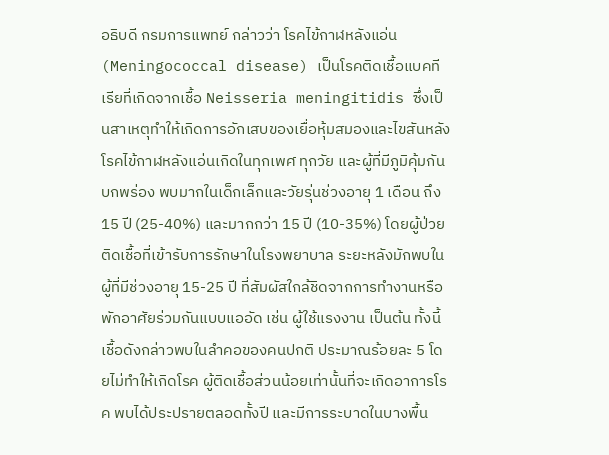อธิบดี กรมการแพทย์ กล่าวว่า โรคไข้กาฬหลังแอ่น (Meningococcal disease) เป็นโรคติดเชื้อแบคทีเรียที่เกิดจากเชื้อ Neisseria meningitidis ซึ่งเป็นสาเหตุทำให้เกิดการอักเสบของเยื่อหุ้มสมองและไขสันหลัง โรคไข้กาฬหลังแอ่นเกิดในทุกเพศ ทุกวัย และผู้ที่มีภูมิคุ้มกันบกพร่อง พบมากในเด็กเล็กและวัยรุ่นช่วงอายุ 1 เดือน ถึง 15 ปี (25-40%) และมากกว่า 15 ปี (10-35%) โดยผู้ป่วยติดเชื้อที่เข้ารับการรักษาในโรงพยาบาล ระยะหลังมักพบในผู้ที่มีช่วงอายุ 15-25 ปี ที่สัมผัสใกล้ชิดจากการทำงานหรือพักอาศัยร่วมกันแบบแออัด เช่น ผู้ใช้แรงงาน เป็นต้น ทั้งนี้เชื้อดังกล่าวพบในลำคอของคนปกติ ประมาณร้อยละ 5 โดยไม่ทำให้เกิดโรค ผู้ติดเชื้อส่วนน้อยเท่านั้นที่จะเกิดอาการโรค พบได้ประปรายตลอดทั้งปี และมีการระบาดในบางพื้น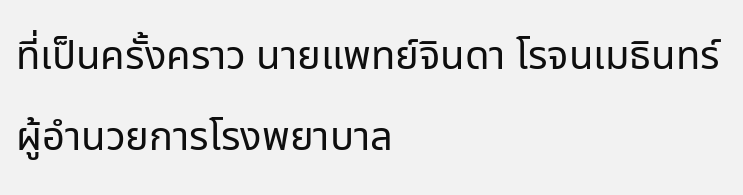ที่เป็นครั้งคราว นายแพทย์จินดา โรจนเมธินทร์ ผู้อำนวยการโรงพยาบาล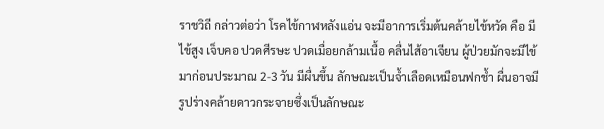ราชวิถี กล่าวต่อว่า โรคไข้กาฬหลังแอ่น จะมีอาการเริ่มต้นคล้ายไข้หวัด คือ มีไข้สูง เจ็บคอ ปวดศีรษะ ปวดเมื่อยกล้ามเนื้อ คลื่นไส้อาเจียน ผู้ป่วยมักจะมีไข้มาก่อนประมาณ 2-3 วัน มีผื่นขึ้น ลักษณะเป็นจ้ำเลือดเหมือนฟกช้ำ ผื่นอาจมีรูปร่างคล้ายดาวกระจายซึ่งเป็นลักษณะ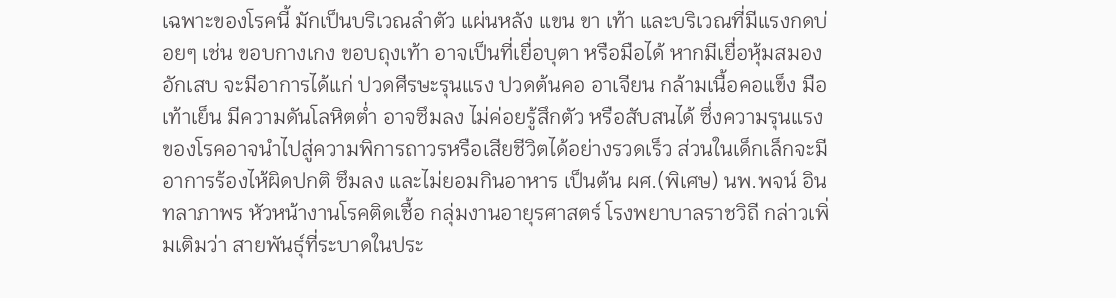เฉพาะของโรคนี้ มักเป็นบริเวณลำตัว แผ่นหลัง แขน ขา เท้า และบริเวณที่มีแรงกดบ่อยๆ เช่น ขอบกางเกง ขอบถุงเท้า อาจเป็นที่เยื่อบุตา หรือมือได้ หากมีเยื่อหุ้มสมองอักเสบ จะมีอาการได้แก่ ปวดศีรษะรุนแรง ปวดต้นคอ อาเจียน กล้ามเนื้อคอแข็ง มือเท้าเย็น มีความดันโลหิตต่ำ อาจซึมลง ไม่ค่อยรู้สึกตัว หรือสับสนได้ ซึ่งความรุนแรงของโรคอาจนำไปสู่ความพิการถาวรหรือเสียชีวิตได้อย่างรวดเร็ว ส่วนในเด็กเล็กจะมีอาการร้องไห้ผิดปกติ ซึมลง และไม่ยอมกินอาหาร เป็นต้น ผศ.(พิเศษ) นพ.พจน์ อินทลาภาพร หัวหน้างานโรคติดเชื้อ กลุ่มงานอายุรศาสตร์ โรงพยาบาลราชวิถี กล่าวเพิ่มเติมว่า สายพันธุ์ที่ระบาดในประ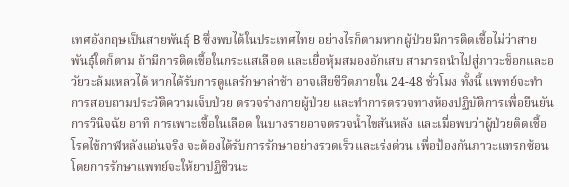เทศอังกฤษเป็นสายพันธุ์ B ซึ่งพบได้ในประเทศไทย อย่างไรก็ตามหากผู้ป่วยมีการติดเชื้อไม่ว่าสายพันธุ์ใดก็ตาม ถ้ามีการติดเชื้อในกระแสเลือด และเยื่อหุ้มสมองอักเสบ สามารถนำไปสู่ภาวะช็อกและอวัยวะล้มเหลวได้ หากได้รับการดูแลรักษาล่าช้า อาจเสียชีวิตภายใน 24-48 ชั่วโมง ทั้งนี้ แพทย์จะทำการสอบถามประวัติความเจ็บป่วย ตรวจร่างกายผู้ป่วย และทำการตรวจทางห้องปฏิบัติการเพื่อยืนยันการวินิจฉัย อาทิ การเพาะเชื้อในเลือด ในบางรายอาจตรวจน้ำไขสันหลัง และเมื่อพบว่าผู้ป่วยติดเชื้อโรคไข้กาฬหลังแอ่นจริง จะต้องได้รับการรักษาอย่างรวดเร็วและเร่งด่วน เพื่อป้องกันภาวะแทรกซ้อนโดยการรักษาแพทย์จะให้ยาปฏิชีวนะ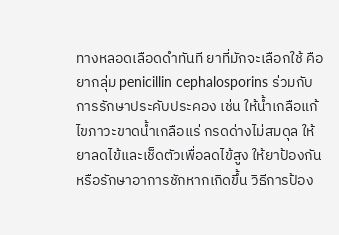ทางหลอดเลือดดำทันที ยาที่มักจะเลือกใช้ คือ ยากลุ่ม penicillin cephalosporins ร่วมกับการรักษาประคับประคอง เช่น ให้น้ำเกลือแก้ไขภาวะขาดน้ำเกลือแร่ กรดด่างไม่สมดุล ให้ยาลดไข้และเช็ดตัวเพื่อลดไข้สูง ให้ยาป้องกันหรือรักษาอาการชักหากเกิดขึ้น วิธีการป้อง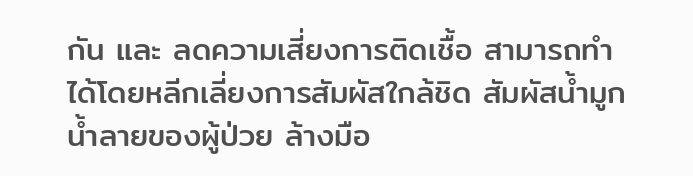กัน และ ลดความเสี่ยงการติดเชื้อ สามารถทำได้โดยหลีกเลี่ยงการสัมผัสใกล้ชิด สัมผัสน้ำมูก น้ำลายของผู้ป่วย ล้างมือ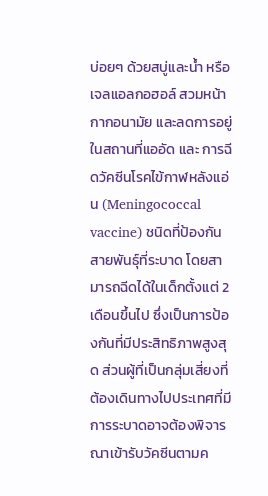บ่อยๆ ด้วยสบู่และน้ำ หรือเจลแอลกอฮอล์ สวมหน้ากากอนามัย และลดการอยู่ในสถานที่แออัด และ การฉีดวัคซีนโรคไข้กาฬหลังแอ่น (Meningococcal vaccine) ชนิดที่ป้องกันสายพันธุ์ที่ระบาด โดยสามารถฉีดได้ในเด็กตั้งแต่ 2 เดือนขึ้นไป ซึ่งเป็นการป้องกันที่มีประสิทธิภาพสูงสุด ส่วนผู้ที่เป็นกลุ่มเสี่ยงที่ต้องเดินทางไปประเทศที่มีการระบาดอาจต้องพิจารณาเข้ารับวัคซีนตามค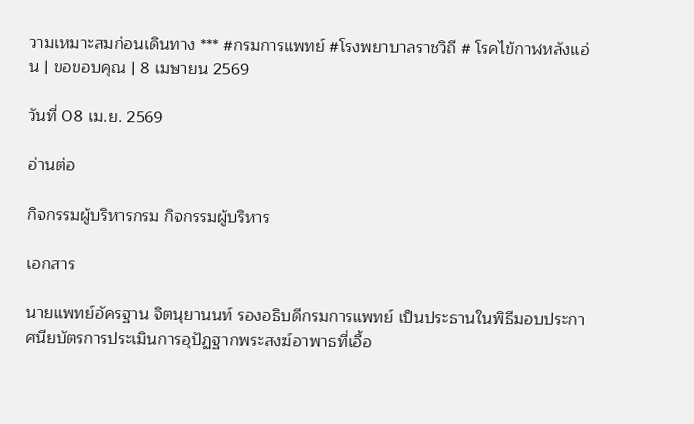วามเหมาะสมก่อนเดินทาง *** #กรมการแพทย์ #โรงพยาบาลราชวิถี # โรคไข้กาฬหลังแอ่น | ขอขอบคุณ | 8 เมษายน 2569

วันที่ 08 เม.ย. 2569

อ่านต่อ

กิจกรรมผู้บริหารกรม กิจกรรมผู้บริหาร

เอกสาร

นายแพทย์อัครฐาน จิตนุยานนท์ รองอธิบดีกรมการแพทย์ เป็นประธานในพิธีมอบประกาศนียบัตรการประเมินการอุปัฏฐากพระสงฆ์อาพาธที่เอื้อ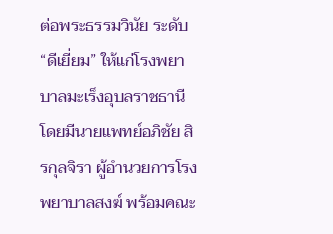ต่อพระธรรมวินัย ระดับ “ดีเยี่ยม” ให้แก่โรงพยาบาลมะเร็งอุบลราชธานี โดยมีนายแพทย์อภิชัย สิรกุลจิรา ผู้อำนวยการโรงพยาบาลสงฆ์ พร้อมคณะ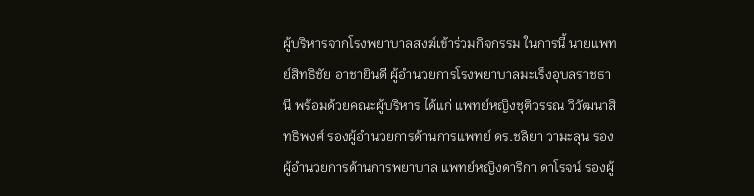ผู้บริหารจากโรงพยาบาลสงฆ์เข้าร่วมกิจกรรม ในการนี้ นายแพทย์สิทธิชัย อาชายินดี ผู้อำนวยการโรงพยาบาลมะเร็งอุบลราชธานี พร้อมด้วยคณะผู้บริหาร ได้แก่ แพทย์หญิงชุติวรรณ วิวัฒนาสิทธิพงศ์ รองผู้อำนวยการด้านการแพทย์ ดร.ชลิยา วามะลุน รองผู้อำนวยการด้านการพยาบาล แพทย์หญิงดาริกา ดาโรจน์ รองผู้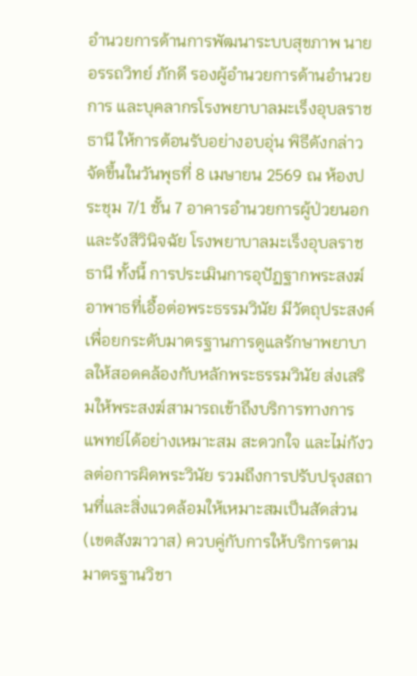อำนวยการด้านการพัฒนาระบบสุขภาพ นายอรรถวิทย์ ภักดี รองผู้อำนวยการด้านอำนวยการ และบุคลากรโรงพยาบาลมะเร็งอุบลราชธานี ให้การต้อนรับอย่างอบอุ่น พิธีดังกล่าวจัดขึ้นในวันพุธที่ 8 เมษายน 2569 ณ ห้องประชุม 7/1 ชั้น 7 อาคารอำนวยการผู้ป่วยนอกและรังสีวินิจฉัย โรงพยาบาลมะเร็งอุบลราชธานี ทั้งนี้ การประเมินการอุปัฏฐากพระสงฆ์อาพาธที่เอื้อต่อพระธรรมวินัย มีวัตถุประสงค์เพื่อยกระดับมาตรฐานการดูแลรักษาพยาบาลให้สอดคล้องกับหลักพระธรรมวินัย ส่งเสริมให้พระสงฆ์สามารถเข้าถึงบริการทางการแพทย์ได้อย่างเหมาะสม สะดวกใจ และไม่กังวลต่อการผิดพระวินัย รวมถึงการปรับปรุงสถานที่และสิ่งแวดล้อมให้เหมาะสมเป็นสัดส่วน (เขตสังฆาวาส) ควบคู่กับการให้บริการตามมาตรฐานวิชา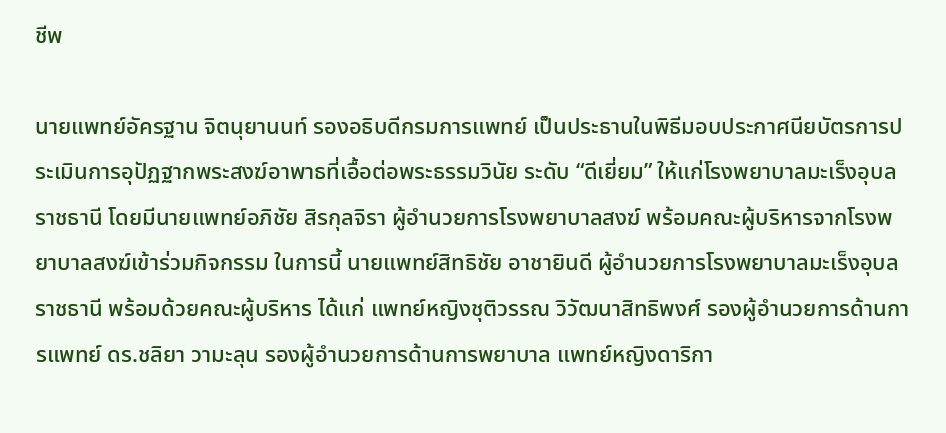ชีพ

นายแพทย์อัครฐาน จิตนุยานนท์ รองอธิบดีกรมการแพทย์ เป็นประธานในพิธีมอบประกาศนียบัตรการประเมินการอุปัฏฐากพระสงฆ์อาพาธที่เอื้อต่อพระธรรมวินัย ระดับ “ดีเยี่ยม” ให้แก่โรงพยาบาลมะเร็งอุบลราชธานี โดยมีนายแพทย์อภิชัย สิรกุลจิรา ผู้อำนวยการโรงพยาบาลสงฆ์ พร้อมคณะผู้บริหารจากโรงพยาบาลสงฆ์เข้าร่วมกิจกรรม ในการนี้ นายแพทย์สิทธิชัย อาชายินดี ผู้อำนวยการโรงพยาบาลมะเร็งอุบลราชธานี พร้อมด้วยคณะผู้บริหาร ได้แก่ แพทย์หญิงชุติวรรณ วิวัฒนาสิทธิพงศ์ รองผู้อำนวยการด้านการแพทย์ ดร.ชลิยา วามะลุน รองผู้อำนวยการด้านการพยาบาล แพทย์หญิงดาริกา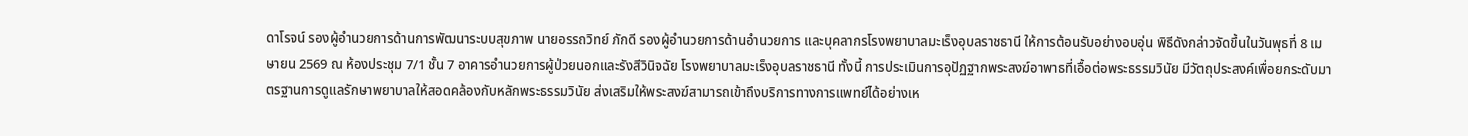ดาโรจน์ รองผู้อำนวยการด้านการพัฒนาระบบสุขภาพ นายอรรถวิทย์ ภักดี รองผู้อำนวยการด้านอำนวยการ และบุคลากรโรงพยาบาลมะเร็งอุบลราชธานี ให้การต้อนรับอย่างอบอุ่น พิธีดังกล่าวจัดขึ้นในวันพุธที่ 8 เมษายน 2569 ณ ห้องประชุม 7/1 ชั้น 7 อาคารอำนวยการผู้ป่วยนอกและรังสีวินิจฉัย โรงพยาบาลมะเร็งอุบลราชธานี ทั้งนี้ การประเมินการอุปัฏฐากพระสงฆ์อาพาธที่เอื้อต่อพระธรรมวินัย มีวัตถุประสงค์เพื่อยกระดับมาตรฐานการดูแลรักษาพยาบาลให้สอดคล้องกับหลักพระธรรมวินัย ส่งเสริมให้พระสงฆ์สามารถเข้าถึงบริการทางการแพทย์ได้อย่างเห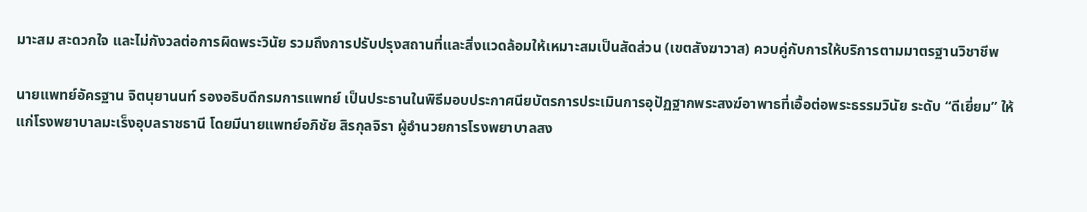มาะสม สะดวกใจ และไม่กังวลต่อการผิดพระวินัย รวมถึงการปรับปรุงสถานที่และสิ่งแวดล้อมให้เหมาะสมเป็นสัดส่วน (เขตสังฆาวาส) ควบคู่กับการให้บริการตามมาตรฐานวิชาชีพ

นายแพทย์อัครฐาน จิตนุยานนท์ รองอธิบดีกรมการแพทย์ เป็นประธานในพิธีมอบประกาศนียบัตรการประเมินการอุปัฏฐากพระสงฆ์อาพาธที่เอื้อต่อพระธรรมวินัย ระดับ “ดีเยี่ยม” ให้แก่โรงพยาบาลมะเร็งอุบลราชธานี โดยมีนายแพทย์อภิชัย สิรกุลจิรา ผู้อำนวยการโรงพยาบาลสง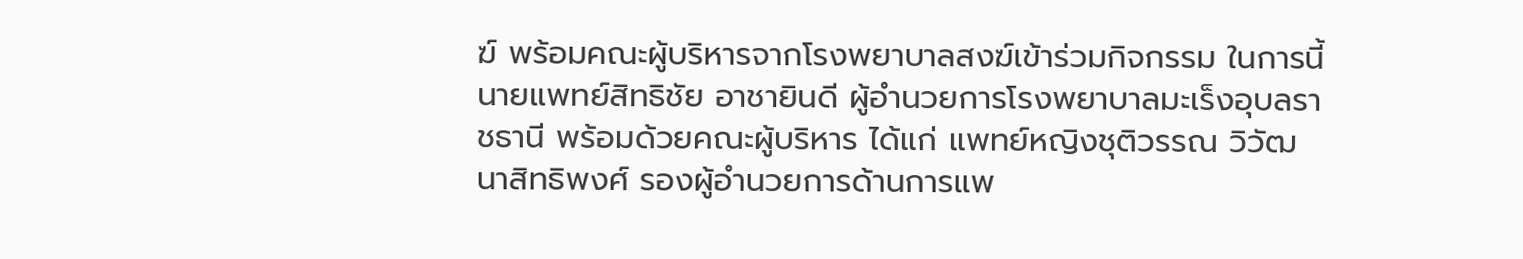ฆ์ พร้อมคณะผู้บริหารจากโรงพยาบาลสงฆ์เข้าร่วมกิจกรรม ในการนี้ นายแพทย์สิทธิชัย อาชายินดี ผู้อำนวยการโรงพยาบาลมะเร็งอุบลราชธานี พร้อมด้วยคณะผู้บริหาร ได้แก่ แพทย์หญิงชุติวรรณ วิวัฒนาสิทธิพงศ์ รองผู้อำนวยการด้านการแพ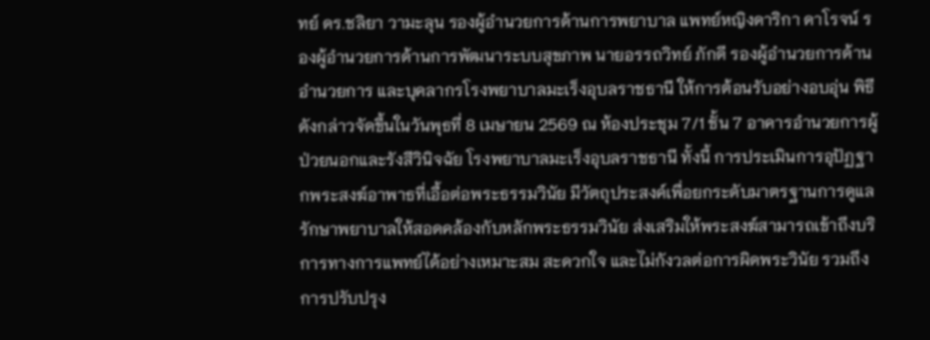ทย์ ดร.ชลิยา วามะลุน รองผู้อำนวยการด้านการพยาบาล แพทย์หญิงดาริกา ดาโรจน์ รองผู้อำนวยการด้านการพัฒนาระบบสุขภาพ นายอรรถวิทย์ ภักดี รองผู้อำนวยการด้านอำนวยการ และบุคลากรโรงพยาบาลมะเร็งอุบลราชธานี ให้การต้อนรับอย่างอบอุ่น พิธีดังกล่าวจัดขึ้นในวันพุธที่ 8 เมษายน 2569 ณ ห้องประชุม 7/1 ชั้น 7 อาคารอำนวยการผู้ป่วยนอกและรังสีวินิจฉัย โรงพยาบาลมะเร็งอุบลราชธานี ทั้งนี้ การประเมินการอุปัฏฐากพระสงฆ์อาพาธที่เอื้อต่อพระธรรมวินัย มีวัตถุประสงค์เพื่อยกระดับมาตรฐานการดูแลรักษาพยาบาลให้สอดคล้องกับหลักพระธรรมวินัย ส่งเสริมให้พระสงฆ์สามารถเข้าถึงบริการทางการแพทย์ได้อย่างเหมาะสม สะดวกใจ และไม่กังวลต่อการผิดพระวินัย รวมถึงการปรับปรุง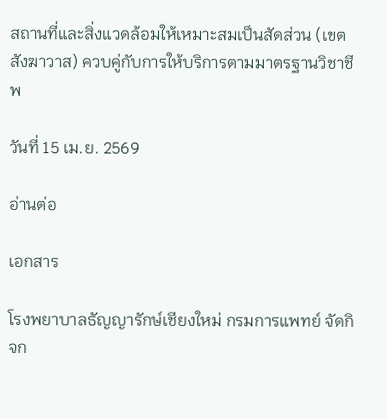สถานที่และสิ่งแวดล้อมให้เหมาะสมเป็นสัดส่วน (เขตสังฆาวาส) ควบคู่กับการให้บริการตามมาตรฐานวิชาชีพ

วันที่ 15 เม.ย. 2569

อ่านต่อ

เอกสาร

โรงพยาบาลธัญญารักษ์เชียงใหม่ กรมการแพทย์ จัดกิจก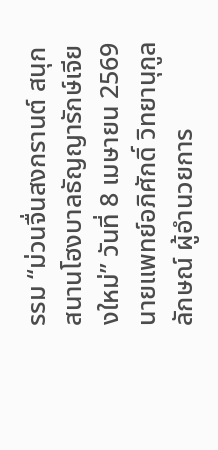รรม “ม่วนจื่นสงกรานต์ สนุกสนานโฮงบาลธัญญารักษ์เจียงใหม่” วันที่ 8 เมษายน 2569 นายแพทย์อภิศักดิ์ วิทยานุกูลลักษณ์ ผู้อำนวยการ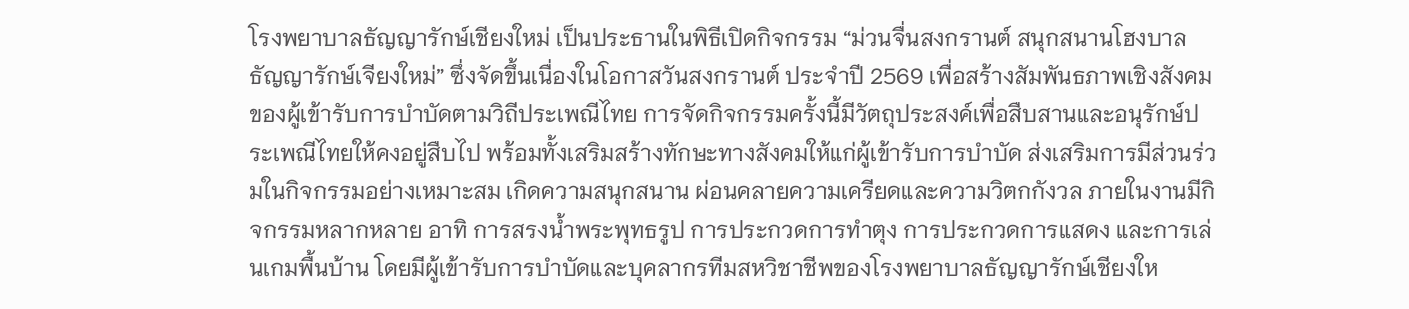โรงพยาบาลธัญญารักษ์เชียงใหม่ เป็นประธานในพิธีเปิดกิจกรรม “ม่วนจื่นสงกรานต์ สนุกสนานโฮงบาลธัญญารักษ์เจียงใหม่” ซึ่งจัดขึ้นเนื่องในโอกาสวันสงกรานต์ ประจำปี 2569 เพื่อสร้างสัมพันธภาพเชิงสังคมของผู้เข้ารับการบำบัดตามวิถีประเพณีไทย การจัดกิจกรรมครั้งนี้มีวัตถุประสงค์เพื่อสืบสานและอนุรักษ์ประเพณีไทยให้คงอยู่สืบไป พร้อมทั้งเสริมสร้างทักษะทางสังคมให้แก่ผู้เข้ารับการบำบัด ส่งเสริมการมีส่วนร่วมในกิจกรรมอย่างเหมาะสม เกิดความสนุกสนาน ผ่อนคลายความเครียดและความวิตกกังวล ภายในงานมีกิจกรรมหลากหลาย อาทิ การสรงน้ำพระพุทธรูป การประกวดการทำตุง การประกวดการแสดง และการเล่นเกมพื้นบ้าน โดยมีผู้เข้ารับการบำบัดและบุคลากรทีมสหวิชาชีพของโรงพยาบาลธัญญารักษ์เชียงให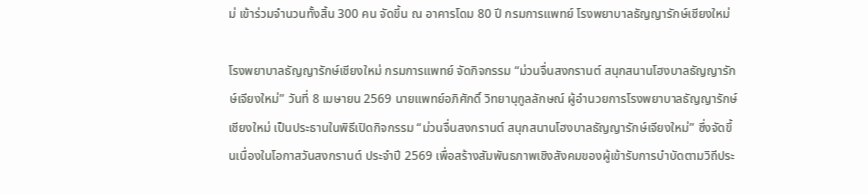ม่ เข้าร่วมจำนวนทั้งสิ้น 300 คน จัดขึ้น ณ อาคารโดม 80 ปี กรมการแพทย์ โรงพยาบาลธัญญารักษ์เชียงใหม่

โรงพยาบาลธัญญารักษ์เชียงใหม่ กรมการแพทย์ จัดกิจกรรม “ม่วนจื่นสงกรานต์ สนุกสนานโฮงบาลธัญญารักษ์เจียงใหม่” วันที่ 8 เมษายน 2569 นายแพทย์อภิศักดิ์ วิทยานุกูลลักษณ์ ผู้อำนวยการโรงพยาบาลธัญญารักษ์เชียงใหม่ เป็นประธานในพิธีเปิดกิจกรรม “ม่วนจื่นสงกรานต์ สนุกสนานโฮงบาลธัญญารักษ์เจียงใหม่” ซึ่งจัดขึ้นเนื่องในโอกาสวันสงกรานต์ ประจำปี 2569 เพื่อสร้างสัมพันธภาพเชิงสังคมของผู้เข้ารับการบำบัดตามวิถีประ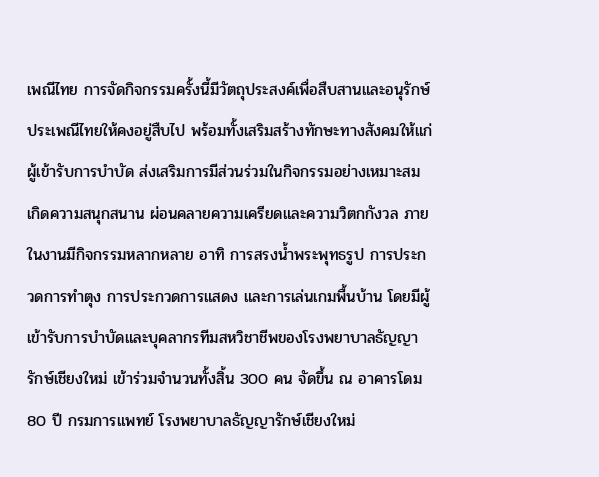เพณีไทย การจัดกิจกรรมครั้งนี้มีวัตถุประสงค์เพื่อสืบสานและอนุรักษ์ประเพณีไทยให้คงอยู่สืบไป พร้อมทั้งเสริมสร้างทักษะทางสังคมให้แก่ผู้เข้ารับการบำบัด ส่งเสริมการมีส่วนร่วมในกิจกรรมอย่างเหมาะสม เกิดความสนุกสนาน ผ่อนคลายความเครียดและความวิตกกังวล ภายในงานมีกิจกรรมหลากหลาย อาทิ การสรงน้ำพระพุทธรูป การประกวดการทำตุง การประกวดการแสดง และการเล่นเกมพื้นบ้าน โดยมีผู้เข้ารับการบำบัดและบุคลากรทีมสหวิชาชีพของโรงพยาบาลธัญญารักษ์เชียงใหม่ เข้าร่วมจำนวนทั้งสิ้น 300 คน จัดขึ้น ณ อาคารโดม 80 ปี กรมการแพทย์ โรงพยาบาลธัญญารักษ์เชียงใหม่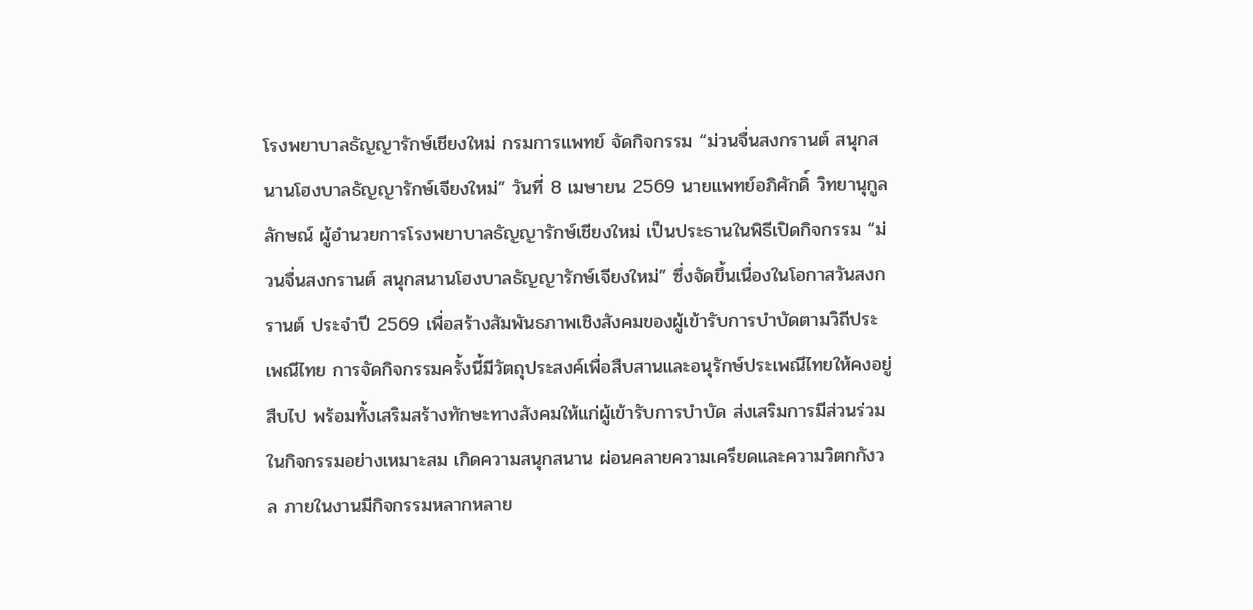โรงพยาบาลธัญญารักษ์เชียงใหม่ กรมการแพทย์ จัดกิจกรรม “ม่วนจื่นสงกรานต์ สนุกสนานโฮงบาลธัญญารักษ์เจียงใหม่” วันที่ 8 เมษายน 2569 นายแพทย์อภิศักดิ์ วิทยานุกูลลักษณ์ ผู้อำนวยการโรงพยาบาลธัญญารักษ์เชียงใหม่ เป็นประธานในพิธีเปิดกิจกรรม “ม่วนจื่นสงกรานต์ สนุกสนานโฮงบาลธัญญารักษ์เจียงใหม่” ซึ่งจัดขึ้นเนื่องในโอกาสวันสงกรานต์ ประจำปี 2569 เพื่อสร้างสัมพันธภาพเชิงสังคมของผู้เข้ารับการบำบัดตามวิถีประเพณีไทย การจัดกิจกรรมครั้งนี้มีวัตถุประสงค์เพื่อสืบสานและอนุรักษ์ประเพณีไทยให้คงอยู่สืบไป พร้อมทั้งเสริมสร้างทักษะทางสังคมให้แก่ผู้เข้ารับการบำบัด ส่งเสริมการมีส่วนร่วมในกิจกรรมอย่างเหมาะสม เกิดความสนุกสนาน ผ่อนคลายความเครียดและความวิตกกังวล ภายในงานมีกิจกรรมหลากหลาย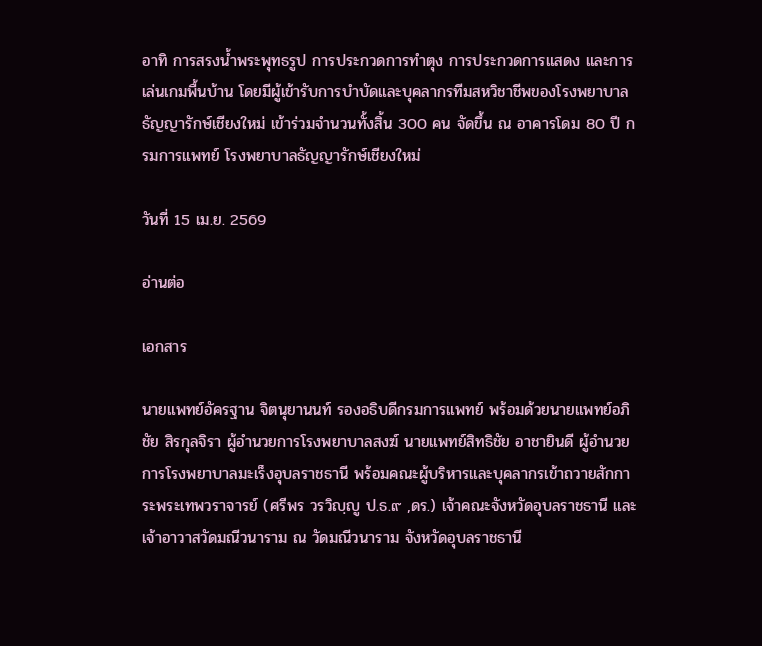อาทิ การสรงน้ำพระพุทธรูป การประกวดการทำตุง การประกวดการแสดง และการเล่นเกมพื้นบ้าน โดยมีผู้เข้ารับการบำบัดและบุคลากรทีมสหวิชาชีพของโรงพยาบาลธัญญารักษ์เชียงใหม่ เข้าร่วมจำนวนทั้งสิ้น 300 คน จัดขึ้น ณ อาคารโดม 80 ปี กรมการแพทย์ โรงพยาบาลธัญญารักษ์เชียงใหม่

วันที่ 15 เม.ย. 2569

อ่านต่อ

เอกสาร

นายแพทย์อัครฐาน จิตนุยานนท์ รองอธิบดีกรมการแพทย์ พร้อมด้วยนายแพทย์อภิชัย สิรกุลจิรา ผู้อำนวยการโรงพยาบาลสงฆ์ นายแพทย์สิทธิชัย อาชายินดี ผู้อำนวยการโรงพยาบาลมะเร็งอุบลราชธานี พร้อมคณะผู้บริหารและบุคลากรเข้าถวายสักการะพระเทพวราจารย์ (ศรีพร วรวิญฺญู ป.ธ.๙ ,ดร.) เจ้าคณะจังหวัดอุบลราชธานี และเจ้าอาวาสวัดมณีวนาราม ณ วัดมณีวนาราม จังหวัดอุบลราชธานี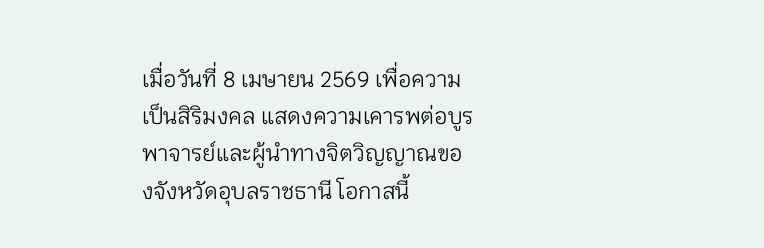เมื่อวันที่ 8 เมษายน 2569 เพื่อความเป็นสิริมงคล แสดงความเคารพต่อบูรพาจารย์และผู้นำทางจิตวิญญาณของจังหวัดอุบลราชธานี โอกาสนี้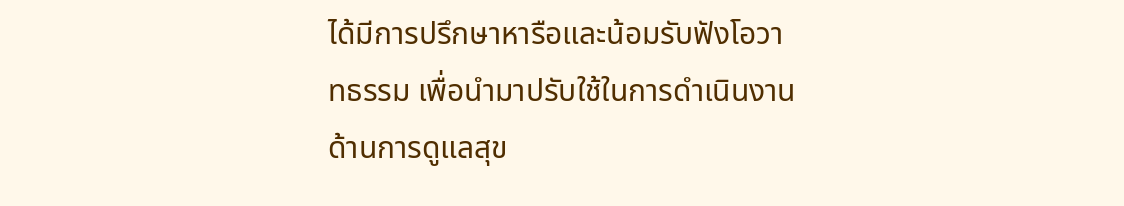ได้มีการปรึกษาหารือและน้อมรับฟังโอวาทธรรม เพื่อนำมาปรับใช้ในการดำเนินงานด้านการดูแลสุข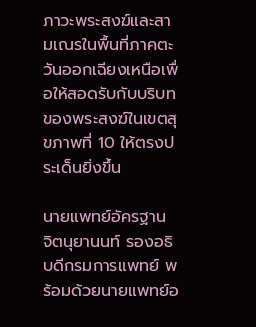ภาวะพระสงฆ์และสามเณรในพื้นที่ภาคตะวันออกเฉียงเหนือเพื่อให้สอดรับกับบริบทของพระสงฆ์ในเขตสุขภาพที่ 10 ให้ตรงประเด็นยิ่งขึ้น

นายแพทย์อัครฐาน จิตนุยานนท์ รองอธิบดีกรมการแพทย์ พร้อมด้วยนายแพทย์อ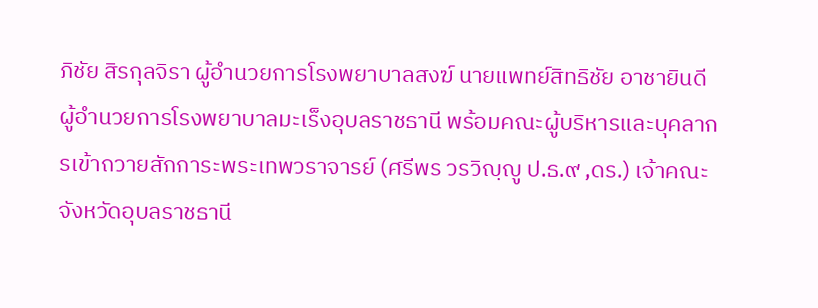ภิชัย สิรกุลจิรา ผู้อำนวยการโรงพยาบาลสงฆ์ นายแพทย์สิทธิชัย อาชายินดี ผู้อำนวยการโรงพยาบาลมะเร็งอุบลราชธานี พร้อมคณะผู้บริหารและบุคลากรเข้าถวายสักการะพระเทพวราจารย์ (ศรีพร วรวิญฺญู ป.ธ.๙ ,ดร.) เจ้าคณะจังหวัดอุบลราชธานี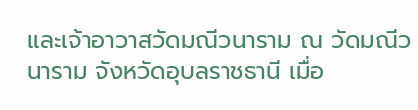และเจ้าอาวาสวัดมณีวนาราม ณ วัดมณีวนาราม จังหวัดอุบลราชธานี เมื่อ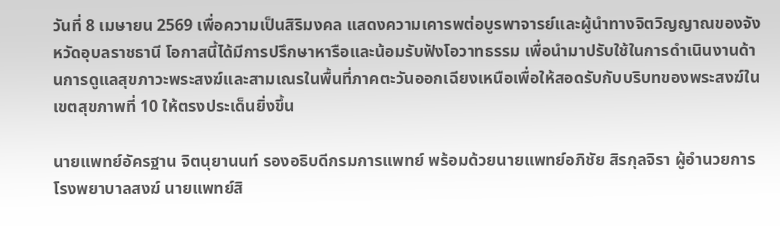วันที่ 8 เมษายน 2569 เพื่อความเป็นสิริมงคล แสดงความเคารพต่อบูรพาจารย์และผู้นำทางจิตวิญญาณของจังหวัดอุบลราชธานี โอกาสนี้ได้มีการปรึกษาหารือและน้อมรับฟังโอวาทธรรม เพื่อนำมาปรับใช้ในการดำเนินงานด้านการดูแลสุขภาวะพระสงฆ์และสามเณรในพื้นที่ภาคตะวันออกเฉียงเหนือเพื่อให้สอดรับกับบริบทของพระสงฆ์ในเขตสุขภาพที่ 10 ให้ตรงประเด็นยิ่งขึ้น

นายแพทย์อัครฐาน จิตนุยานนท์ รองอธิบดีกรมการแพทย์ พร้อมด้วยนายแพทย์อภิชัย สิรกุลจิรา ผู้อำนวยการโรงพยาบาลสงฆ์ นายแพทย์สิ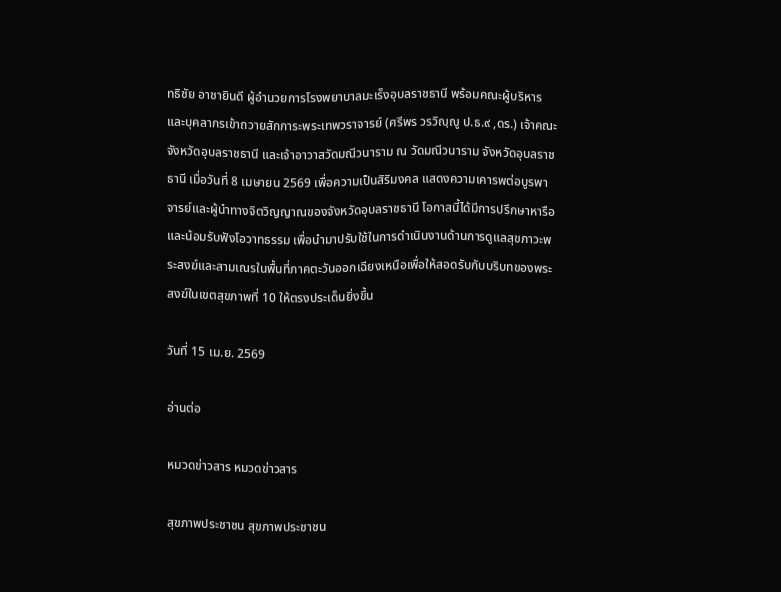ทธิชัย อาชายินดี ผู้อำนวยการโรงพยาบาลมะเร็งอุบลราชธานี พร้อมคณะผู้บริหารและบุคลากรเข้าถวายสักการะพระเทพวราจารย์ (ศรีพร วรวิญฺญู ป.ธ.๙ ,ดร.) เจ้าคณะจังหวัดอุบลราชธานี และเจ้าอาวาสวัดมณีวนาราม ณ วัดมณีวนาราม จังหวัดอุบลราชธานี เมื่อวันที่ 8 เมษายน 2569 เพื่อความเป็นสิริมงคล แสดงความเคารพต่อบูรพาจารย์และผู้นำทางจิตวิญญาณของจังหวัดอุบลราชธานี โอกาสนี้ได้มีการปรึกษาหารือและน้อมรับฟังโอวาทธรรม เพื่อนำมาปรับใช้ในการดำเนินงานด้านการดูแลสุขภาวะพระสงฆ์และสามเณรในพื้นที่ภาคตะวันออกเฉียงเหนือเพื่อให้สอดรับกับบริบทของพระสงฆ์ในเขตสุขภาพที่ 10 ให้ตรงประเด็นยิ่งขึ้น

วันที่ 15 เม.ย. 2569

อ่านต่อ

หมวดข่าวสาร หมวดข่าวสาร

สุขภาพประชาชน สุขภาพประชาชน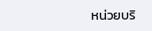หน่วยบริ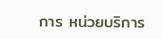การ หน่วยบริการ